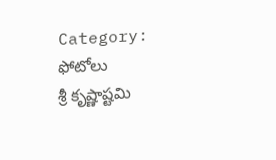Category: ఫోటోలు
శ్రీ కృష్ణాష్టమి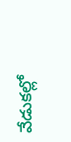వేడుకల్లో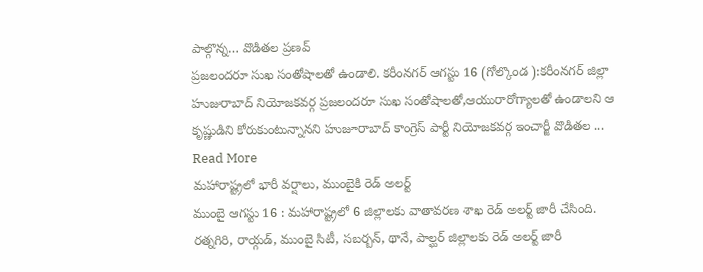పాల్గొన్న… వొడితల ప్రణవ్
ప్రజలందరూ సుఖ సంతోషాలతో ఉండాలి. కరీంనగర్ ఆగస్టు 16 (గోల్కొండ ):కరీంనగర్ జిల్లా హుజురాబాద్ నియోజకవర్గ ప్రజలందరూ సుఖ సంతోషాలతో,ఆయురారోగ్యాలతో ఉండాలని ఆ కృష్ణుడిని కోరుకుంటున్నానని హుజూరాబాద్ కాంగ్రెస్ పార్టీ నియోజకవర్గ ఇంచార్జీ వొడితల ... Read More
మహారాష్ట్రలో భారీ వర్షాలు, ముంబైకి రెడ్ అలర్ట్
ముంబై ఆగస్టు 16 : మహారాష్ట్రలో 6 జిల్లాలకు వాతావరణ శాఖ రెడ్ అలర్ట్ జారీ చేసింది. రత్నగిరి, రాయ్గడ్, ముంబై సిటీ, సబర్బన్, థానే, పాల్ఘర్ జిల్లాలకు రెడ్ అలర్ట్ జారీ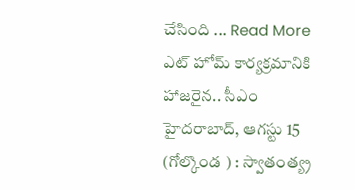చేసింది ... Read More
ఎట్ హోమ్ కార్యక్రమానికి హాజరైన.. సీఎం
హైదరాబాద్, ఆగస్టు 15 (గోల్కొండ ) : స్వాతంత్య్ర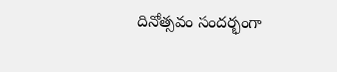దినోత్సవం సందర్భంగా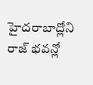హైదరాబాద్లోని రాజ్ భవన్లో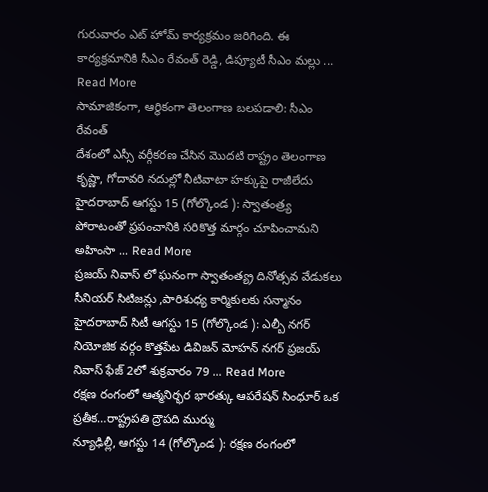గురువారం ఎట్ హోమ్ కార్యక్రమం జరిగింది. ఈ కార్యక్రమానికి సీఎం రేవంత్ రెడ్డి, డిప్యూటీ సీఎం మల్లు ... Read More
సామాజికంగా, ఆర్థికంగా తెలంగాణ బలపడాలి: సీఎం రేవంత్
దేశంలో ఎస్సీ వర్గీకరణ చేసిన మొదటి రాష్ట్రం తెలంగాణ కృష్ణా, గోదావరి నదుల్లో నీటివాటా హక్కుపై రాజీలేదు హైదరాబాద్ ఆగస్టు 15 (గోల్కొండ ): స్వాతంత్ర్య పోరాటంతో ప్రపంచానికి సరికొత్త మార్గం చూపించామని అహింసా ... Read More
ప్రజయ్ నివాస్ లో ఘనంగా స్వాతంత్య్ర దినోత్సవ వేడుకలు
సీనియర్ సిటిజన్లు ,పారిశుధ్య కార్మికులకు సన్మానం హైదరాబాద్ సిటీ ఆగస్టు 15 (గోల్కొండ ): ఎల్బీ నగర్ నియోజిక వర్గం కొత్తపేట డివిజన్ మోహన్ నగర్ ప్రజయ్ నివాస్ ఫేజ్ 2లో శుక్రవారం 79 ... Read More
రక్షణ రంగంలో ఆత్మనిర్భర భారత్కు ఆపరేషన్ సింధూర్ ఒక ప్రతీక…రాష్ట్రపతి ద్రౌపది ముర్ము
న్యూఢిల్లీ, ఆగస్టు 14 (గోల్కొండ ): రక్షణ రంగంలో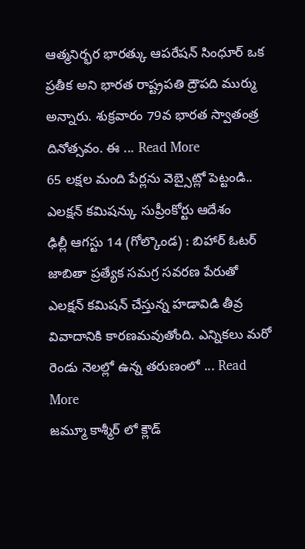ఆత్మనిర్భర భారత్కు ఆపరేషన్ సింధూర్ ఒక ప్రతీక అని భారత రాష్ట్రపతి ద్రౌపది ముర్ము అన్నారు. శుక్రవారం 79వ భారత స్వాతంత్ర దినోత్సవం. ఈ ... Read More
65 లక్షల మంది పేర్లను వెబ్సైట్లో పెట్టండి.. ఎలక్షన్ కమిషన్కు సుప్రీంకోర్టు ఆదేశం
ఢిల్లీ ఆగస్టు 14 (గోల్కొండ) : బిహార్ ఓటర్ జాబితా ప్రత్యేక సమగ్ర సవరణ పేరుతో ఎలక్షన్ కమిషన్ చేస్తున్న హడావిడి తీవ్ర వివాదానికి కారణమవుతోంది. ఎన్నికలు మరో రెండు నెలల్లో ఉన్న తరుణంలో ... Read More
జమ్మూ కాశ్మీర్ లో క్లౌడ్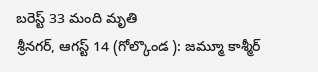బరెస్ట్ 33 మంది మృతి
శ్రీనగర్, ఆగస్ట్ 14 (గోల్కొండ ): జమ్మూ కాశ్మీర్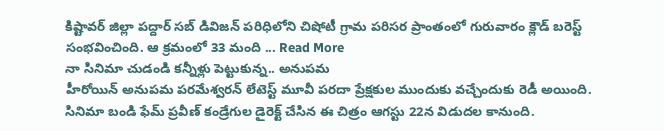కిష్టావర్ జిల్లా పద్దార్ సబ్ డివిజన్ పరిధిలోని చిషోటీ గ్రామ పరిసర ప్రాంతంలో గురువారం క్లౌడ్ బరెస్ట్ సంభవించింది. ఆ క్రమంలో 33 మంది ... Read More
నా సినిమా చుడండి కన్నీళ్లు పెట్టుకున్న.. అనుపమ
హీరోయిన్ అనుపమ పరమేశ్వరన్ లేటెస్ట్ మూవీ పరదా ప్రేక్షకుల ముందుకు వచ్చేందుకు రెడీ అయింది. సినిమా బండి ఫేమ్ ప్రవీణ్ కండ్రేగుల డైరెక్ట్ చేసిన ఈ చిత్రం ఆగస్టు 22న విడుదల కానుంది.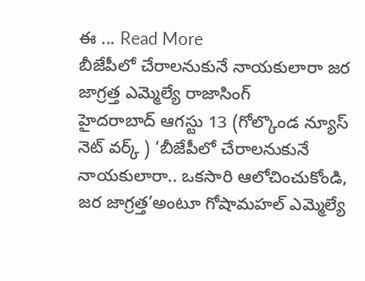ఈ ... Read More
బీజేపీలో చేరాలనుకునే నాయకులారా జర జాగ్రత్త ఎమ్మెల్యే రాజాసింగ్
హైదరాబాద్ ఆగస్టు 13 (గోల్కొండ న్యూస్ నెట్ వర్క్ ) ‘బీజేపీలో చేరాలనుకునే నాయకులారా.. ఒకసారి ఆలోచించుకోండి, జర జాగ్రత్త’అంటూ గోషామహల్ ఎమ్మెల్యే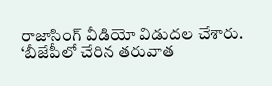రాజాసింగ్ వీడియో విడుదల చేశారు. ‘బీజేపీలో చేరిన తరువాత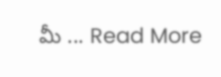మీ ... Read More